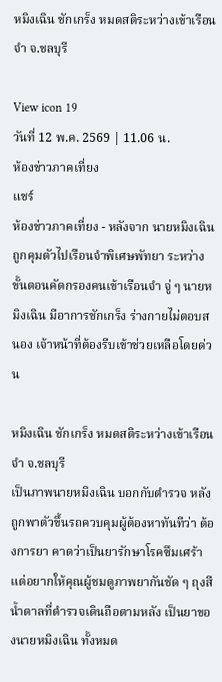หมิงเฉิน ชักเกร็ง หมดสติระหว่างเข้าเรือนจำ จ.ชลบุรี

View icon 19
วันที่ 12 พ.ค. 2569 | 11.06 น.
ห้องข่าวภาคเที่ยง
แชร์
ห้องข่าวภาคเที่ยง - หลังจาก นายหมิงเฉิน ถูกคุมตัวไปเรือนจำพิเศษพัทยา ระหว่างขั้นตอนคัดกรองคนเข้าเรือนจำ จู่ ๆ นายหมิงเฉิน มีอาการชักเกร็ง ร่างกายไม่ตอบสนอง เจ้าหน้าที่ต้องรีบเข้าช่วยเหลือโดยด่วน

หมิงเฉิน ชักเกร็ง หมดสติระหว่างเข้าเรือนจำ จ.ชลบุรี
เป็นภาพนายหมิงเฉิน บอกกับตำรวจ หลังถูกพาตัวขึ้นรถควบคุมผู้ต้องหาทันทีว่า ต้องการยา คาดว่าเป็นยารักษาโรคซึมเศร้า แต่อยากให้คุณผู้ชมดูภาพยากันชัด ๆ ถุงสีน้ำตาลที่ตำรวจเดินถือตามหลัง เป็นยาของนายหมิงเฉิน ทั้งหมด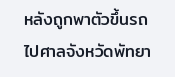หลังถูกพาตัวขึ้นรถไปศาลจังหวัดพัทยา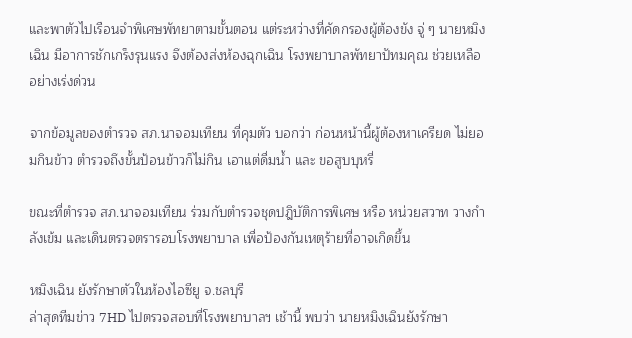และพาตัวไปเรือนจำพิเศษพัทยาตามขั้นตอน แต่ระหว่างที่คัดกรองผู้ต้องขัง จู่ ๆ นายหมิงเฉิน มีอาการชักเกร็งรุนแรง จึงต้องส่งห้องฉุกเฉิน โรงพยาบาลพัทยาปัทมคุณ ช่วยเหลืออย่างเร่งด่วน

จากข้อมูลของตำรวจ สภ.นาจอมเทียน ที่คุมตัว บอกว่า ก่อนหน้านี้ผู้ต้องหาเครียด ไม่ยอมกินข้าว ตำรวจถึงขั้นป้อนข้าวก็ไม่กิน เอาแต่ดื่มน้ำ และ ขอสูบบุหรี่

ขณะที่ตำรวจ สภ.นาจอมเทียน ร่วมกับตำรวจชุดปฎิบัติการพิเศษ หรือ หน่วยสวาท วางกำลังเข้ม และเดินตรวจตรารอบโรงพยาบาล เพื่อป้องกันเหตุร้ายที่อาจเกิดขึ้น

หมิงเฉิน ยังรักษาตัวในห้องไอซียู จ.ชลบุรี
ล่าสุดทีมข่าว 7HD ไปตรวจสอบที่โรงพยาบาลฯ เช้านี้ พบว่า นายหมิงเฉินยังรักษา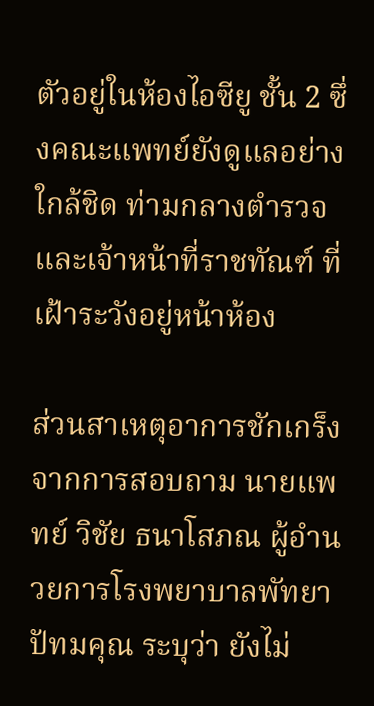ตัวอยู่ในห้องไอซียู ชั้น 2 ซึ่งคณะแพทย์ยังดูแลอย่างใกล้ชิด ท่ามกลางตำรวจ และเจ้าหน้าที่ราชทัณฑ์ ที่เฝ้าระวังอยู่หน้าห้อง

ส่วนสาเหตุอาการชักเกร็ง จากการสอบถาม นายแพทย์ วิชัย ธนาโสภณ ผู้อำนวยการโรงพยาบาลพัทยาปัทมคุณ ระบุว่า ยังไม่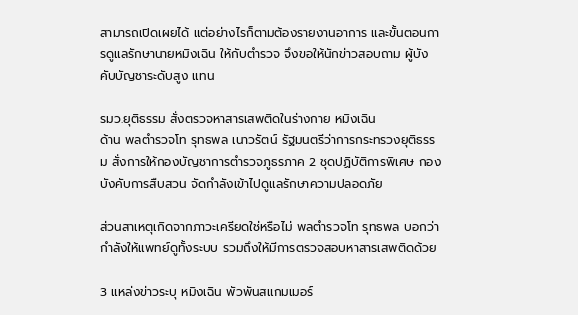สามารถเปิดเผยได้ แต่อย่างไรก็ตามต้องรายงานอาการ และขั้นตอนการดูแลรักษานายหมิงเฉิน ให้กับตำรวจ จึงขอให้นักข่าวสอบถาม ผู้บังคับบัญชาระดับสูง แทน

รมว.ยุติธรรม สั่งตรวจหาสารเสพติดในร่างกาย หมิงเฉิน
ด้าน พลตำรวจโท รุทธพล เนาวรัตน์ รัฐมนตรีว่าการกระทรวงยุติธรรม สั่งการให้กองบัญชาการตำรวจภูธรภาค 2 ชุดปฏิบัติการพิเศษ กองบังคับการสืบสวน จัดกำลังเข้าไปดูแลรักษาความปลอดภัย

ส่วนสาเหตุเกิดจากภาวะเครียดใช่หรือไม่ พลตำรวจโท รุทธพล บอกว่า กำลังให้แพทย์ดูทั้งระบบ รวมถึงให้มีการตรวจสอบหาสารเสพติดด้วย

3 แหล่งข่าวระบุ หมิงเฉิน พัวพันสแกมเมอร์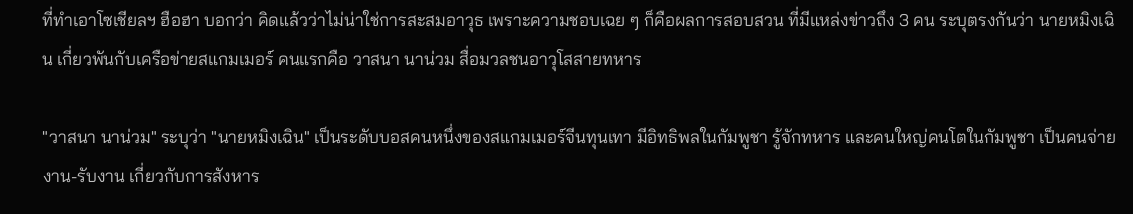ที่ทำเอาโซเชียลฯ ฮือฮา บอกว่า คิดแล้วว่าไม่น่าใช่การสะสมอาวุธ เพราะความชอบเฉย ๆ ก็คือผลการสอบสวน ที่มีแหล่งข่าวถึง 3 คน ระบุตรงกันว่า นายหมิงเฉิน เกี่ยวพันกับเครือข่ายสแกมเมอร์ คนแรกคือ วาสนา นาน่วม สื่อมวลชนอาวุโสสายทหาร

"วาสนา นาน่วม" ระบุว่า "นายหมิงเฉิน" เป็นระดับบอสคนหนึ่งของสแกมเมอร์จีนทุนเทา มีอิทธิพลในกัมพูชา รู้จักทหาร และคนใหญ่คนโตในกัมพูชา เป็นคนจ่ายงาน-รับงาน เกี่ยวกับการสังหาร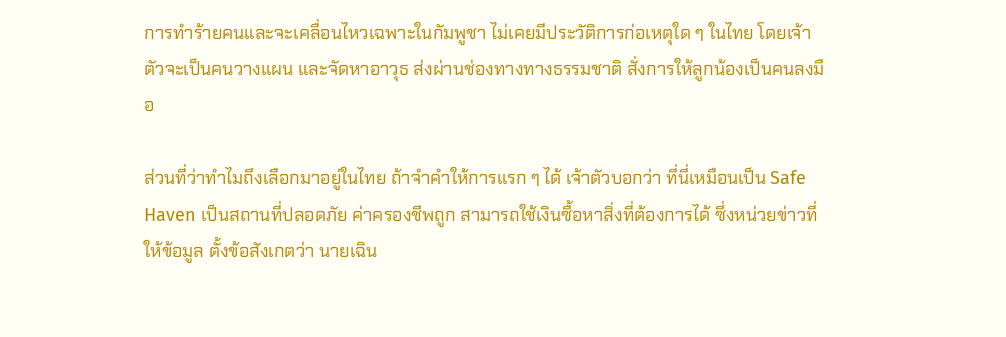การทำร้ายคนและจะเคลื่อนไหวเฉพาะในกัมพูชา ไม่เคยมีประวัติการก่อเหตุใด ๆ ในไทย โดยเจ้าตัวจะเป็นคนวางแผน และจัดหาอาวุธ ส่งผ่านช่องทางทางธรรมชาติ สั่งการให้ลูกน้องเป็นคนลงมือ

ส่วนที่ว่าทำไมถึงเลือกมาอยู่ในไทย ถ้าจำคำให้การแรก ๆ ได้ เจ้าตัวบอกว่า ที่นี่เหมือนเป็น Safe Haven เป็นสถานที่ปลอดภัย ค่าครองชีพถูก สามารถใช้เงินซื้อหาสิ่งที่ต้องการได้ ซึ่งหน่วยข่าวที่ให้ข้อมูล ตั้งข้อสังเกตว่า นายเฉิน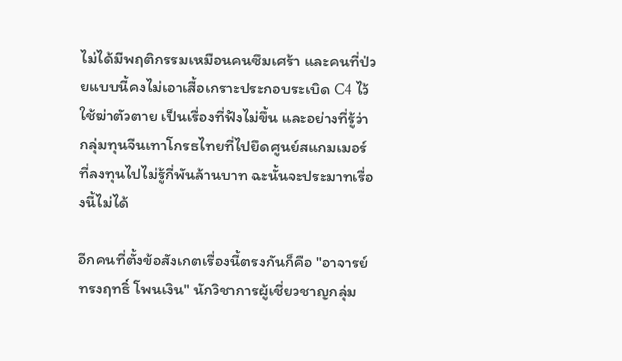ไม่ได้มีพฤติกรรมเหมือนคนซึมเศร้า และคนที่ป่วยแบบนี้คงไม่เอาเสื้อเกราะประกอบระเบิด C4 ไว้ใช้ฆ่าตัวตาย เป็นเรื่องที่ฟังไม่ขึ้น และอย่างที่รู้ว่า กลุ่มทุนจีนเทาโกรธไทยที่ไปยึดศูนย์สแกมเมอร์ ที่ลงทุนไปไม่รู้กี่พันล้านบาท ฉะนั้นจะประมาทเรื่องนี้ไม่ได้

อีกคนที่ตั้งข้อสังเกตเรื่องนี้ตรงกันก็คือ "อาจารย์ทรงฤทธิ์ โพนเงิน" นักวิชาการผู้เชี่ยวชาญกลุ่ม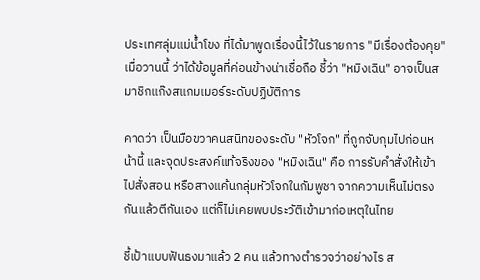ประเทศลุ่มแม่น้ำโขง ที่ได้มาพูดเรื่องนี้ไว้ในรายการ "มีเรื่องต้องคุย" เมื่อวานนี้ ว่าได้ข้อมูลที่ค่อนข้างน่าเชื่อถือ ชี้ว่า "หมิงเฉิน" อาจเป็นสมาชิกแก๊งสแกมเมอร์ระดับปฏิบัติการ

คาดว่า เป็นมือขวาคนสนิทของระดับ "หัวโจก" ที่ถูกจับกุมไปก่อนหน้านี้ และจุดประสงค์แท้จริงของ "หมิงเฉิน" คือ การรับคำสั่งให้เข้าไปสั่งสอน หรือสางแค้นกลุ่มหัวโจกในกัมพูชา จากความเห็นไม่ตรงกันแล้วตีกันเอง แต่ก็ไม่เคยพบประวัติเข้ามาก่อเหตุในไทย

ชี้เป้าแบบฟันธงมาแล้ว 2 คน แล้วทางตำรวจว่าอย่างไร ส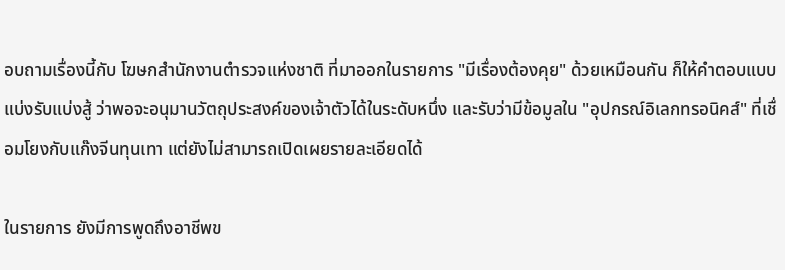อบถามเรื่องนี้กับ โฆษกสำนักงานตำรวจแห่งชาติ ที่มาออกในรายการ "มีเรื่องต้องคุย" ด้วยเหมือนกัน ก็ให้คำตอบแบบแบ่งรับแบ่งสู้ ว่าพอจะอนุมานวัตถุประสงค์ของเจ้าตัวได้ในระดับหนึ่ง และรับว่ามีข้อมูลใน "อุปกรณ์อิเลกทรอนิคส์" ที่เชื่อมโยงกับแก๊งจีนทุนเทา แต่ยังไม่สามารถเปิดเผยรายละเอียดได้

ในรายการ ยังมีการพูดถึงอาชีพข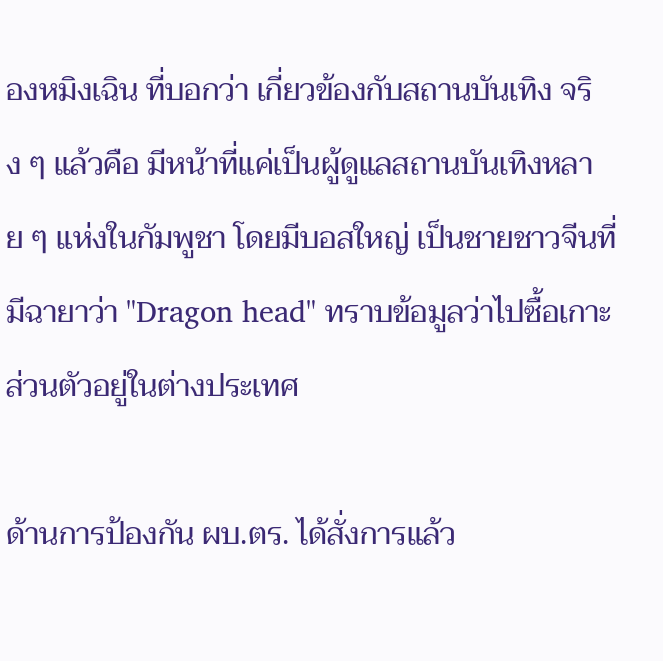องหมิงเฉิน ที่บอกว่า เกี่ยวข้องกับสถานบันเทิง จริง ๆ แล้วคือ มีหน้าที่แค่เป็นผู้ดูแลสถานบันเทิงหลาย ๆ แห่งในกัมพูชา โดยมีบอสใหญ่ เป็นชายชาวจีนที่มีฉายาว่า "Dragon head" ทราบข้อมูลว่าไปซื้อเกาะส่วนตัวอยู่ในต่างประเทศ

ด้านการป้องกัน ผบ.ตร. ได้สั่งการแล้ว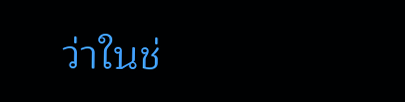ว่าในช่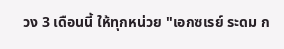วง 3 เดือนนี้ ให้ทุกหน่วย "เอกซเรย์ ระดม ก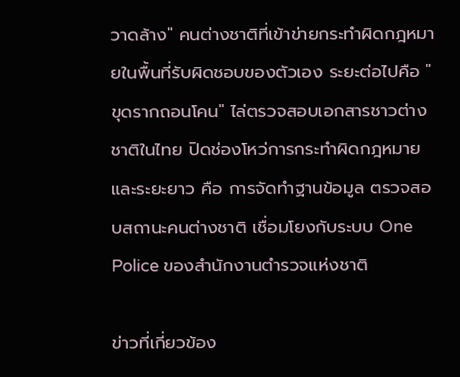วาดล้าง" คนต่างชาติที่เข้าข่ายกระทำผิดกฎหมายในพื้นที่รับผิดชอบของตัวเอง ระยะต่อไปคือ "ขุดรากถอนโคน" ไล่ตรวจสอบเอกสารชาวต่างชาติในไทย ปิดช่องโหว่การกระทำผิดกฎหมาย และระยะยาว คือ การจัดทำฐานข้อมูล ตรวจสอบสถานะคนต่างชาติ เชื่อมโยงกับระบบ One Police ของสำนักงานตำรวจแห่งชาติ

ข่าวที่เกี่ยวข้อง